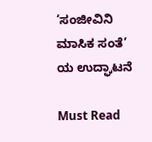‘ಸಂಜೀವಿನಿ ಮಾಸಿಕ ಸಂತೆ’ ಯ ಉದ್ಘಾಟನೆ

Must Read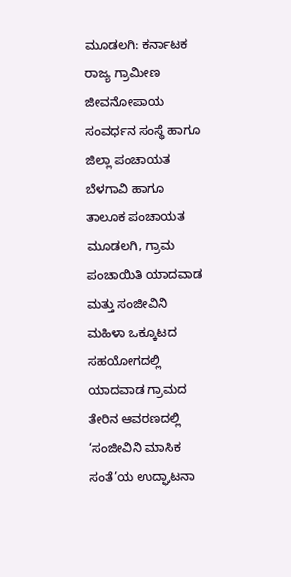ಮೂಡಲಗಿ: ಕರ್ನಾಟಕ ರಾಜ್ಯ ಗ್ರಾಮೀಣ ಜೀವನೋಪಾಯ ಸಂವರ್ಧನ ಸಂಸ್ಥೆ ಹಾಗೂ ಜಿಲ್ಲಾ ಪಂಚಾಯತ ಬೆಳಗಾವಿ ಹಾಗೂ ತಾಲೂಕ ಪಂಚಾಯತ ಮೂಡಲಗಿ, ಗ್ರಾಮ ಪಂಚಾಯಿತಿ ಯಾದವಾಡ ಮತ್ತು ಸಂಜೀವಿನಿ ಮಹಿಳಾ ಒಕ್ಕೂಟದ ಸಹಯೋಗದಲ್ಲಿ ಯಾದವಾಡ ಗ್ರಾಮದ ತೇರಿನ ಆವರಣದಲ್ಲಿ ‘ಸಂಜೀವಿನಿ ಮಾಸಿಕ ಸಂತೆ’ಯ ಉದ್ಘಾಟನಾ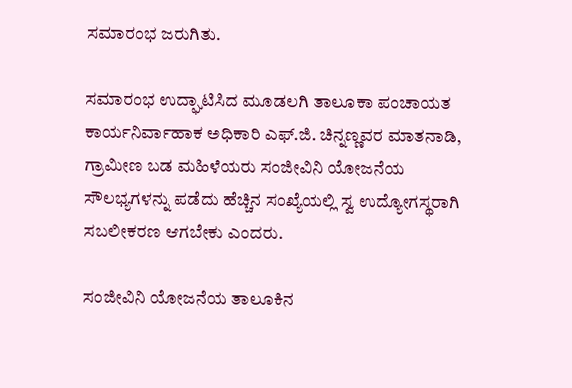ಸಮಾರಂಭ ಜರುಗಿತು.

ಸಮಾರಂಭ ಉದ್ಘಾಟಿಸಿದ ಮೂಡಲಗಿ ತಾಲೂಕಾ ಪಂಚಾಯತ ಕಾರ್ಯನಿರ್ವಾಹಾಕ ಅಧಿಕಾರಿ ಎಫ್.ಜಿ. ಚಿನ್ನಣ್ಣವರ ಮಾತನಾಡಿ, ಗ್ರಾಮೀಣ ಬಡ ಮಹಿಳೆಯರು ಸಂಜೀವಿನಿ ಯೋಜನೆಯ ಸೌಲಭ್ಯಗಳನ್ನು ಪಡೆದು ಹೆಚ್ಚಿನ ಸಂಖ್ಯೆಯಲ್ಲಿ ಸ್ವ ಉದ್ಯೋಗಸ್ಥರಾಗಿ ಸಬಲೀಕರಣ ಆಗಬೇಕು ಎಂದರು.

ಸಂಜೀವಿನಿ ಯೋಜನೆಯ ತಾಲೂಕಿನ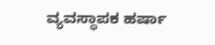ವ್ಯವಸ್ಥಾಪಕ ಹರ್ಷಾ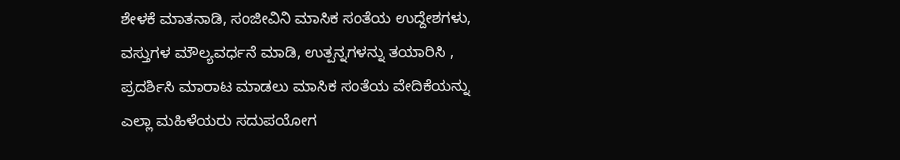ಶೇಳಕೆ ಮಾತನಾಡಿ, ಸಂಜೀವಿನಿ ಮಾಸಿಕ ಸಂತೆಯ ಉದ್ದೇಶಗಳು, ವಸ್ತುಗಳ ಮೌಲ್ಯವರ್ಧನೆ ಮಾಡಿ, ಉತ್ಪನ್ನಗಳನ್ನು ತಯಾರಿಸಿ , ಪ್ರದರ್ಶಿಸಿ ಮಾರಾಟ ಮಾಡಲು ಮಾಸಿಕ ಸಂತೆಯ ವೇದಿಕೆಯನ್ನು ಎಲ್ಲಾ ಮಹಿಳೆಯರು ಸದುಪಯೋಗ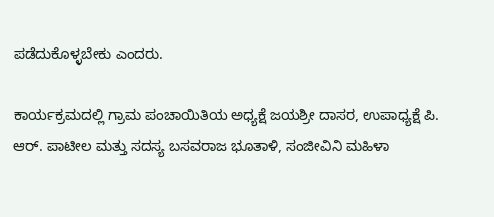ಪಡೆದುಕೊಳ್ಳಬೇಕು ಎಂದರು.

ಕಾರ್ಯಕ್ರಮದಲ್ಲಿ ಗ್ರಾಮ ಪಂಚಾಯಿತಿಯ ಅಧ್ಯಕ್ಷೆ ಜಯಶ್ರೀ ದಾಸರ, ಉಪಾಧ್ಯಕ್ಷೆ ಪಿ. ಆರ್. ಪಾಟೀಲ ಮತ್ತು ಸದಸ್ಯ ಬಸವರಾಜ ಭೂತಾಳಿ, ಸಂಜೀವಿನಿ ಮಹಿಳಾ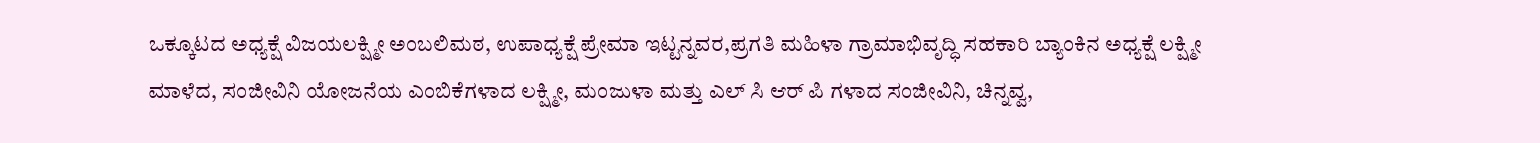ಒಕ್ಕೂಟದ ಅಧ್ಯಕ್ಷೆ ವಿಜಯಲಕ್ಷ್ಮೀ ಅಂಬಲಿಮಠ, ಉಪಾಧ್ಯಕ್ಷೆ ಪ್ರೇಮಾ ಇಟ್ಟನ್ನವರ,ಪ್ರಗತಿ ಮಹಿಳಾ ಗ್ರಾಮಾಭಿವೃದ್ಧಿ ಸಹಕಾರಿ ಬ್ಯಾಂಕಿನ ಅಧ್ಯಕ್ಷೆ ಲಕ್ಷ್ಮೀ ಮಾಳೆದ, ಸಂಜೀವಿನಿ ಯೋಜನೆಯ ಎಂಬಿಕೆಗಳಾದ ಲಕ್ಷ್ಮೀ, ಮಂಜುಳಾ ಮತ್ತು ಎಲ್ ಸಿ ಆರ್ ಪಿ ಗಳಾದ ಸಂಜೀವಿನಿ, ಚಿನ್ನವ್ವ,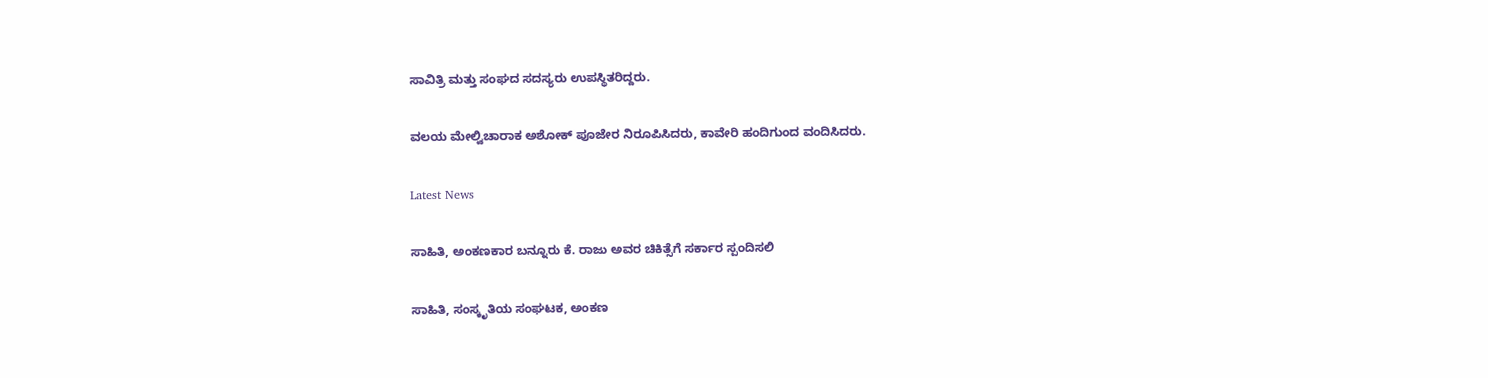ಸಾವಿತ್ರಿ ಮತ್ತು ಸಂಘದ ಸದಸ್ಯರು ಉಪಸ್ಥಿತರಿದ್ದರು.

ವಲಯ ಮೇಲ್ವಿಚಾರಾಕ ಅಶೋಕ್ ಪೂಜೇರ ನಿರೂಪಿಸಿದರು, ಕಾವೇರಿ ಹಂದಿಗುಂದ ವಂದಿಸಿದರು.

Latest News

ಸಾಹಿತಿ, ಅಂಕಣಕಾರ ಬನ್ನೂರು ಕೆ. ರಾಜು ಅವರ ಚಿಕಿತ್ಸೆಗೆ ಸರ್ಕಾರ ಸ್ಪಂದಿಸಲಿ

ಸಾಹಿತಿ, ಸಂಸ್ಕೃತಿಯ ಸಂಘಟಕ, ಅಂಕಣ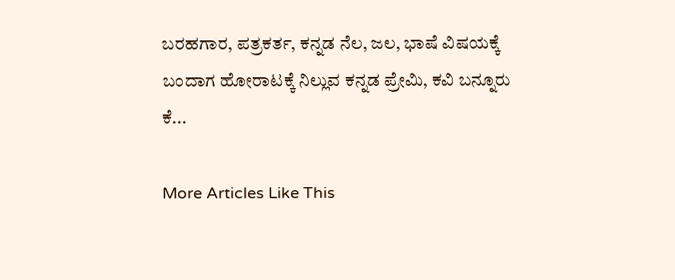ಬರಹಗಾರ, ಪತ್ರಕರ್ತ, ಕನ್ನಡ ನೆಲ, ಜಲ, ಭಾಷೆ ವಿಷಯಕ್ಕೆ ಬಂದಾಗ ಹೋರಾಟಕ್ಕೆ ನಿಲ್ಲುವ ಕನ್ನಡ ಪ್ರೇಮಿ, ಕವಿ ಬನ್ನೂರು ಕೆ...

More Articles Like This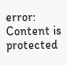error: Content is protected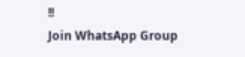!!
Join WhatsApp Group